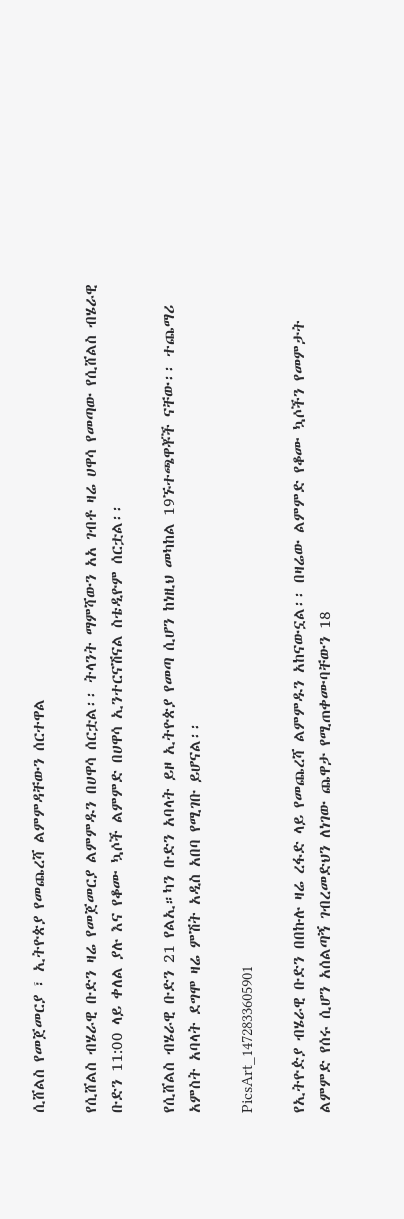ሲሸልስ የመጀመርያ ፣ ኢትዮጵያ የመጨረሻ ልምምዳቸውን ሰርተዋል

የሲሸልስ ብሄራዊ ቡድን ዛሬ የመጀመርያ ልምምዱን በሀዋሳ ሰርቷል፡፡ ትላንት ማምሻውን አአ ገብቶ ዛሬ ሀዋሳ የመጣው የሲሸልስ ብሄራዊ ቡድን 11:00 ላይ ቀለል ያሉ እና የቆሙ ኳሶች ልምምድ በሀዋሳ ኢንተርናሽናል ስቴዲዮም ሰርቷል፡፡

የሲሸልስ ብሄራዊ ቡድን 21 የልኢ።ካን ቡድን አባላት ይዞ ኢትዮጵያ የመጣ ሲሆን ከነዚህ መካከል 19ኙተጫዋቾች ናቸው፡፡ ተጨማሪ አምስት አባላት ደግሞ ዛሬ ምሽት አዲስ አበባ የሚገቡ ይሆናል፡፡

PicsArt_1472833605901

የኢትዮዽያ ብሄራዊ ቡድን በበኩሉ ዛሬ ረፋድ ላይ የመጨረሻ ልምምዱን አከናውኗል፡፡ በዛሬው ልምምድ የቆሙ ኳሶችን የመምታት ልምምድ የሰሩ ሲሆን አሰልጣኝ ገብረመድህን ለነገው ጨዋታ የሚጠቀሙባቸውን 18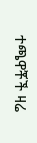ተጫዋቾች ዛሬ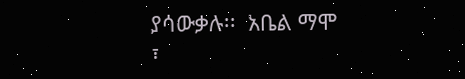ያሳውቃሉ፡፡  አቤል ማሞ ፣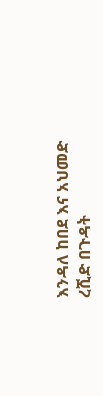እንዳለ ከበደ እና አህመድ ረሺድ በጉዳት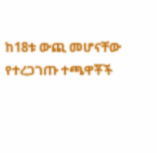ከ18ቱ ውጪ መሆናቸው የተረጋገጡ ተጫዋቾች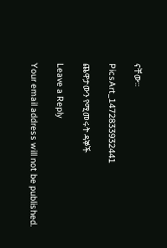ናቸው፡፡

PicsArt_1472833932441

ጨዋታውን የሚመሩት ዳኞች

Leave a Reply

Your email address will not be published.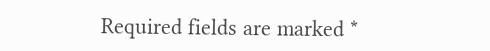Required fields are marked *